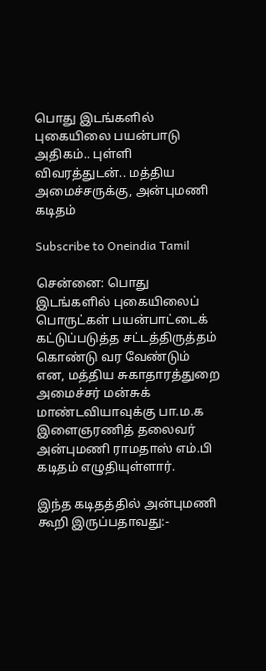பொது இடங்களில் புகையிலை பயன்பாடு அதிகம்.. புள்ளி விவரத்துடன்.. மத்திய அமைச்சருக்கு, அன்புமணி கடிதம்

Subscribe to Oneindia Tamil

சென்னை: பொது இடங்களில் புகையிலைப் பொருட்கள் பயன்பாட்டைக் கட்டுப்படுத்த சட்டத்திருத்தம் கொண்டு வர வேண்டும் என, மத்திய சுகாதாரத்துறை அமைச்சர் மன்சுக் மாண்டவியாவுக்கு பா.ம.க இளைஞரணித் தலைவர் அன்புமணி ராமதாஸ் எம்.பி கடிதம் எழுதியுள்ளார்.

இந்த கடிதத்தில் அன்புமணி கூறி இருப்பதாவது:-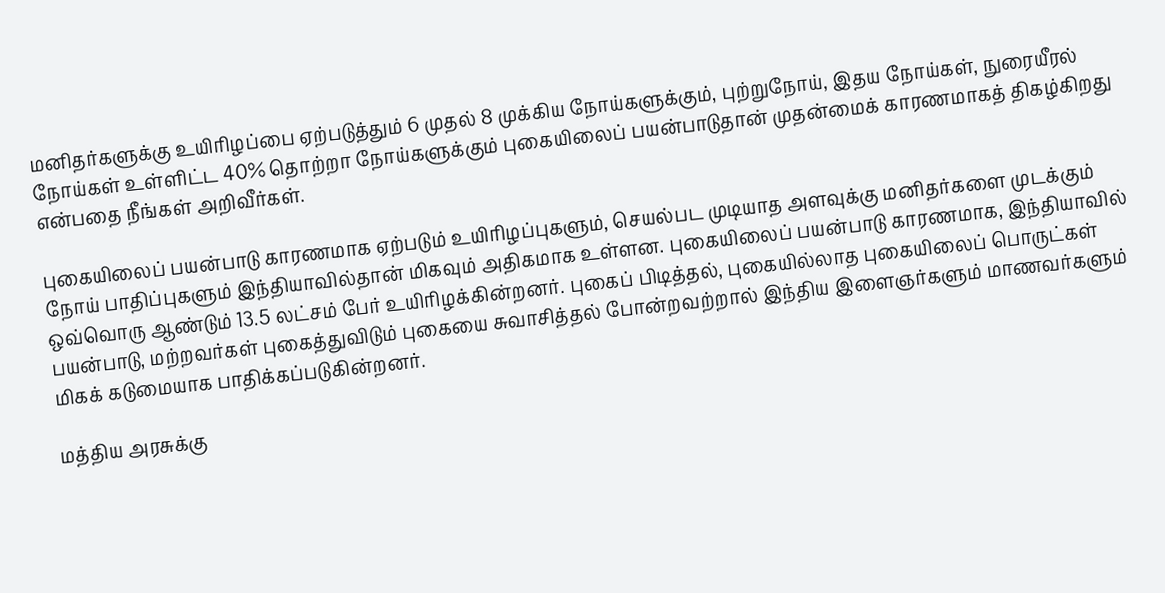மனிதர்களுக்கு உயிரிழப்பை ஏற்படுத்தும் 6 முதல் 8 முக்கிய நோய்களுக்கும், புற்றுநோய், இதய நோய்கள், நுரையீரல் நோய்கள் உள்ளிட்ட 40% தொற்றா நோய்களுக்கும் புகையிலைப் பயன்பாடுதான் முதன்மைக் காரணமாகத் திகழ்கிறது என்பதை நீங்கள் அறிவீர்கள்.

புகையிலைப் பயன்பாடு காரணமாக ஏற்படும் உயிரிழப்புகளும், செயல்பட முடியாத அளவுக்கு மனிதர்களை முடக்கும் நோய் பாதிப்புகளும் இந்தியாவில்தான் மிகவும் அதிகமாக உள்ளன. புகையிலைப் பயன்பாடு காரணமாக, இந்தியாவில் ஒவ்வொரு ஆண்டும் 13.5 லட்சம் பேர் உயிரிழக்கின்றனர். புகைப் பிடித்தல், புகையில்லாத புகையிலைப் பொருட்கள் பயன்பாடு, மற்றவர்கள் புகைத்துவிடும் புகையை சுவாசித்தல் போன்றவற்றால் இந்திய இளைஞர்களும் மாணவர்களும் மிகக் கடுமையாக பாதிக்கப்படுகின்றனர்.

மத்திய அரசுக்கு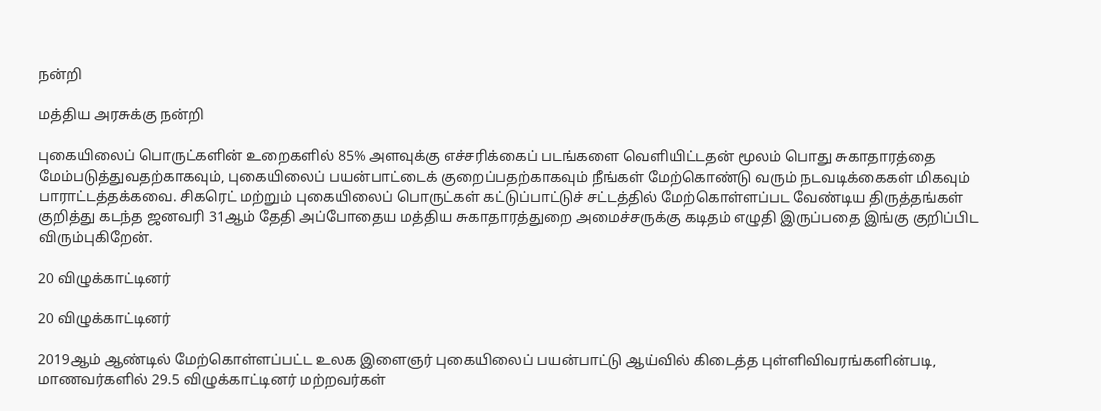நன்றி

மத்திய அரசுக்கு நன்றி

புகையிலைப் பொருட்களின் உறைகளில் 85% அளவுக்கு எச்சரிக்கைப் படங்களை வெளியிட்டதன் மூலம் பொது சுகாதாரத்தை மேம்படுத்துவதற்காகவும், புகையிலைப் பயன்பாட்டைக் குறைப்பதற்காகவும் நீங்கள் மேற்கொண்டு வரும் நடவடிக்கைகள் மிகவும் பாராட்டத்தக்கவை. சிகரெட் மற்றும் புகையிலைப் பொருட்கள் கட்டுப்பாட்டுச் சட்டத்தில் மேற்கொள்ளப்பட வேண்டிய திருத்தங்கள் குறித்து கடந்த ஜனவரி 31ஆம் தேதி அப்போதைய மத்திய சுகாதாரத்துறை அமைச்சருக்கு கடிதம் எழுதி இருப்பதை இங்கு குறிப்பிட விரும்புகிறேன்.

20 விழுக்காட்டினர்

20 விழுக்காட்டினர்

2019ஆம் ஆண்டில் மேற்கொள்ளப்பட்ட உலக இளைஞர் புகையிலைப் பயன்பாட்டு ஆய்வில் கிடைத்த புள்ளிவிவரங்களின்படி, மாணவர்களில் 29.5 விழுக்காட்டினர் மற்றவர்கள்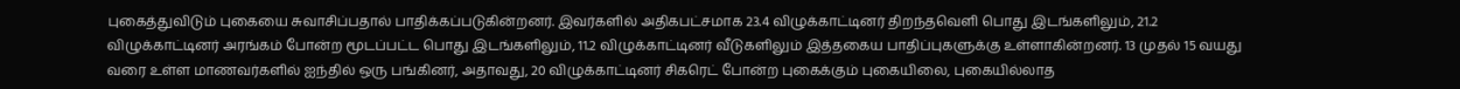புகைத்துவிடும் புகையை சுவாசிப்பதால் பாதிக்கப்படுகின்றனர். இவர்களில் அதிகபட்சமாக 23.4 விழுக்காட்டினர் திறந்தவெளி பொது இடங்களிலும், 21.2 விழுக்காட்டினர் அரங்கம் போன்ற மூடப்பட்ட பொது இடங்களிலும், 11.2 விழுக்காட்டினர் வீடுகளிலும் இத்தகைய பாதிப்புகளுக்கு உள்ளாகின்றனர். 13 முதல் 15 வயது வரை உள்ள மாணவர்களில் ஐந்தில் ஒரு பங்கினர், அதாவது, 20 விழுக்காட்டினர் சிகரெட் போன்ற புகைக்கும் புகையிலை, புகையில்லாத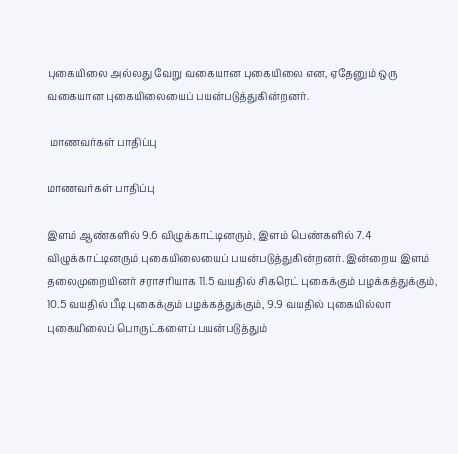புகையிலை அல்லது வேறு வகையான புகையிலை என, ஏதேனும் ஒரு வகையான புகையிலையைப் பயன்படுத்துகின்றனர்.

 மாணவர்கள் பாதிப்பு

மாணவர்கள் பாதிப்பு

இளம் ஆண்களில் 9.6 விழுக்காட்டினரும், இளம் பெண்களில் 7.4 விழுக்காட்டினரும் புகையிலையைப் பயன்படுத்துகின்றனர். இன்றைய இளம் தலைமுறையினர் சராசரியாக 11.5 வயதில் சிகரெட் புகைக்கும் பழக்கத்துக்கும், 10.5 வயதில் பீடி புகைக்கும் பழக்கத்துக்கும், 9.9 வயதில் புகையில்லா புகையிலைப் பொருட்களைப் பயன்படுத்தும்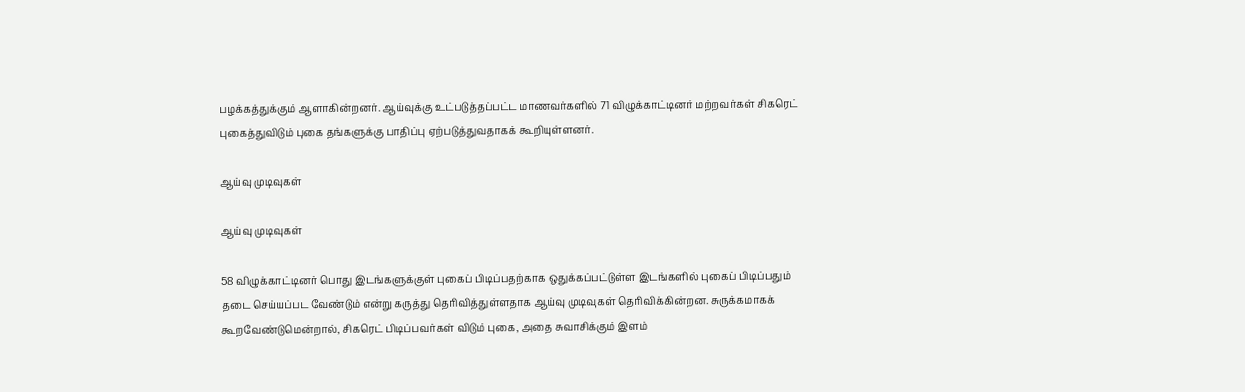பழக்கத்துக்கும் ஆளாகின்றனர். ஆய்வுக்கு உட்படுத்தப்பட்ட மாணவர்களில் 71 விழுக்காட்டினர் மற்றவர்கள் சிகரெட் புகைத்துவிடும் புகை தங்களுக்கு பாதிப்பு ஏற்படுத்துவதாகக் கூறியுள்ளனர்.

ஆய்வு முடிவுகள்

ஆய்வு முடிவுகள்

58 விழுக்காட்டினர் பொது இடங்களுக்குள் புகைப் பிடிப்பதற்காக ஒதுக்கப்பட்டுள்ள இடங்களில் புகைப் பிடிப்பதும் தடை செய்யப்பட வேண்டும் என்று கருத்து தெரிவித்துள்ளதாக ஆய்வு முடிவுகள் தெரிவிக்கின்றன. சுருக்கமாகக் கூறவேண்டுமென்றால், சிகரெட் பிடிப்பவர்கள் விடும் புகை, அதை சுவாசிக்கும் இளம்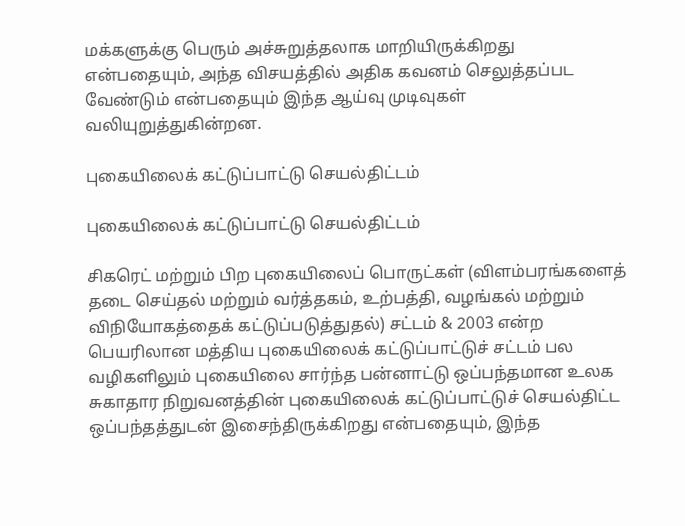மக்களுக்கு பெரும் அச்சுறுத்தலாக மாறியிருக்கிறது என்பதையும், அந்த விசயத்தில் அதிக கவனம் செலுத்தப்பட வேண்டும் என்பதையும் இந்த ஆய்வு முடிவுகள் வலியுறுத்துகின்றன.

புகையிலைக் கட்டுப்பாட்டு செயல்திட்டம்

புகையிலைக் கட்டுப்பாட்டு செயல்திட்டம்

சிகரெட் மற்றும் பிற புகையிலைப் பொருட்கள் (விளம்பரங்களைத் தடை செய்தல் மற்றும் வர்த்தகம், உற்பத்தி, வழங்கல் மற்றும் விநியோகத்தைக் கட்டுப்படுத்துதல்) சட்டம் & 2003 என்ற பெயரிலான மத்திய புகையிலைக் கட்டுப்பாட்டுச் சட்டம் பல வழிகளிலும் புகையிலை சார்ந்த பன்னாட்டு ஒப்பந்தமான உலக சுகாதார நிறுவனத்தின் புகையிலைக் கட்டுப்பாட்டுச் செயல்திட்ட ஒப்பந்தத்துடன் இசைந்திருக்கிறது என்பதையும், இந்த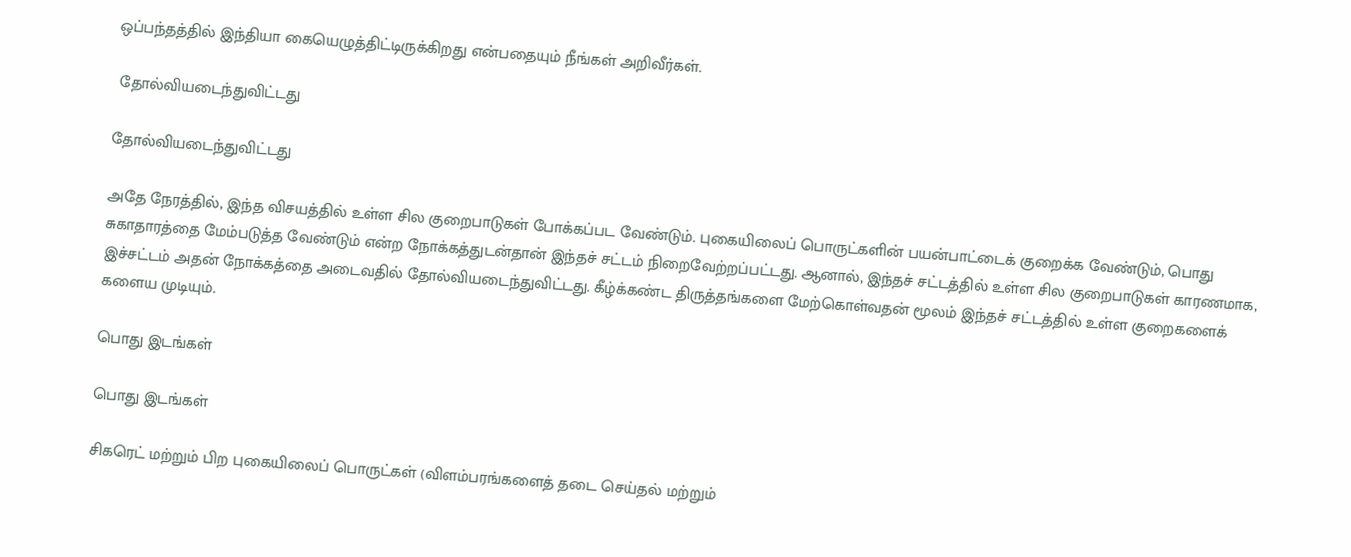ஒப்பந்தத்தில் இந்தியா கையெழுத்திட்டிருக்கிறது என்பதையும் நீங்கள் அறிவீர்கள்.

 தோல்வியடைந்துவிட்டது

தோல்வியடைந்துவிட்டது

அதே நேரத்தில், இந்த விசயத்தில் உள்ள சில குறைபாடுகள் போக்கப்பட வேண்டும். புகையிலைப் பொருட்களின் பயன்பாட்டைக் குறைக்க வேண்டும், பொது சுகாதாரத்தை மேம்படுத்த வேண்டும் என்ற நோக்கத்துடன்தான் இந்தச் சட்டம் நிறைவேற்றப்பட்டது. ஆனால், இந்தச் சட்டத்தில் உள்ள சில குறைபாடுகள் காரணமாக, இச்சட்டம் அதன் நோக்கத்தை அடைவதில் தோல்வியடைந்துவிட்டது. கீழ்க்கண்ட திருத்தங்களை மேற்கொள்வதன் மூலம் இந்தச் சட்டத்தில் உள்ள குறைகளைக் களைய முடியும்.

பொது இடங்கள்

பொது இடங்கள்

சிகரெட் மற்றும் பிற புகையிலைப் பொருட்கள் (விளம்பரங்களைத் தடை செய்தல் மற்றும்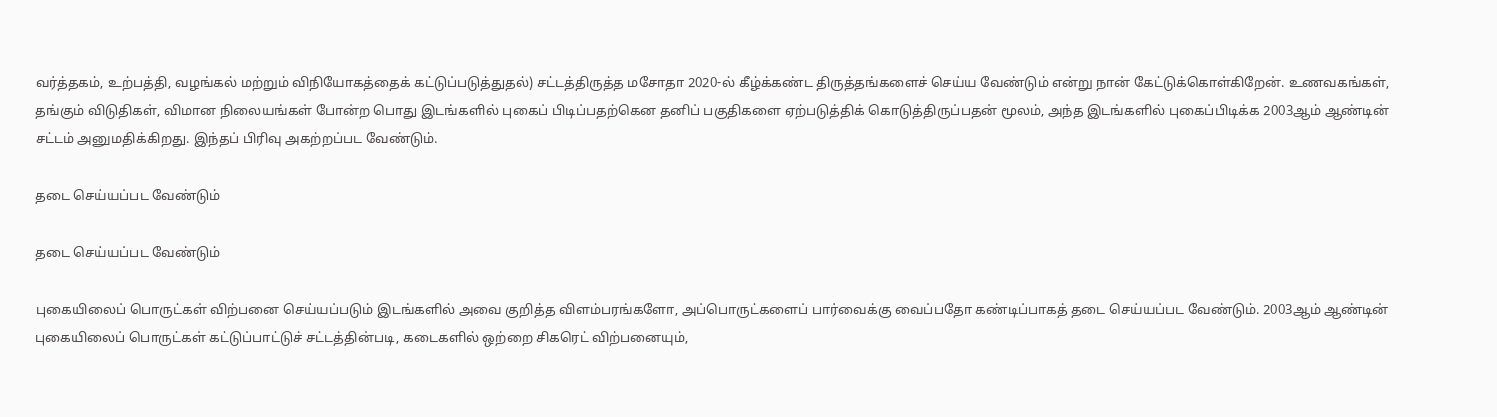வர்த்தகம், உற்பத்தி, வழங்கல் மற்றும் விநியோகத்தைக் கட்டுப்படுத்துதல்) சட்டத்திருத்த மசோதா 2020-ல் கீழ்க்கண்ட திருத்தங்களைச் செய்ய வேண்டும் என்று நான் கேட்டுக்கொள்கிறேன். உணவகங்கள், தங்கும் விடுதிகள், விமான நிலையங்கள் போன்ற பொது இடங்களில் புகைப் பிடிப்பதற்கென தனிப் பகுதிகளை ஏற்படுத்திக் கொடுத்திருப்பதன் மூலம், அந்த இடங்களில் புகைப்பிடிக்க 2003ஆம் ஆண்டின் சட்டம் அனுமதிக்கிறது. இந்தப் பிரிவு அகற்றப்பட வேண்டும்.

தடை செய்யப்பட வேண்டும்

தடை செய்யப்பட வேண்டும்

புகையிலைப் பொருட்கள் விற்பனை செய்யப்படும் இடங்களில் அவை குறித்த விளம்பரங்களோ, அப்பொருட்களைப் பார்வைக்கு வைப்பதோ கண்டிப்பாகத் தடை செய்யப்பட வேண்டும். 2003ஆம் ஆண்டின் புகையிலைப் பொருட்கள் கட்டுப்பாட்டுச் சட்டத்தின்படி, கடைகளில் ஒற்றை சிகரெட் விற்பனையும்,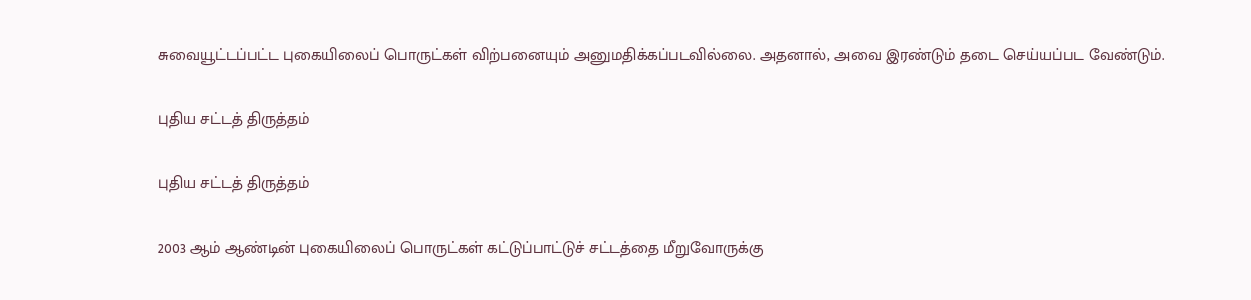சுவையூட்டப்பட்ட புகையிலைப் பொருட்கள் விற்பனையும் அனுமதிக்கப்படவில்லை. அதனால், அவை இரண்டும் தடை செய்யப்பட வேண்டும்.

புதிய சட்டத் திருத்தம்

புதிய சட்டத் திருத்தம்

2003 ஆம் ஆண்டின் புகையிலைப் பொருட்கள் கட்டுப்பாட்டுச் சட்டத்தை மீறுவோருக்கு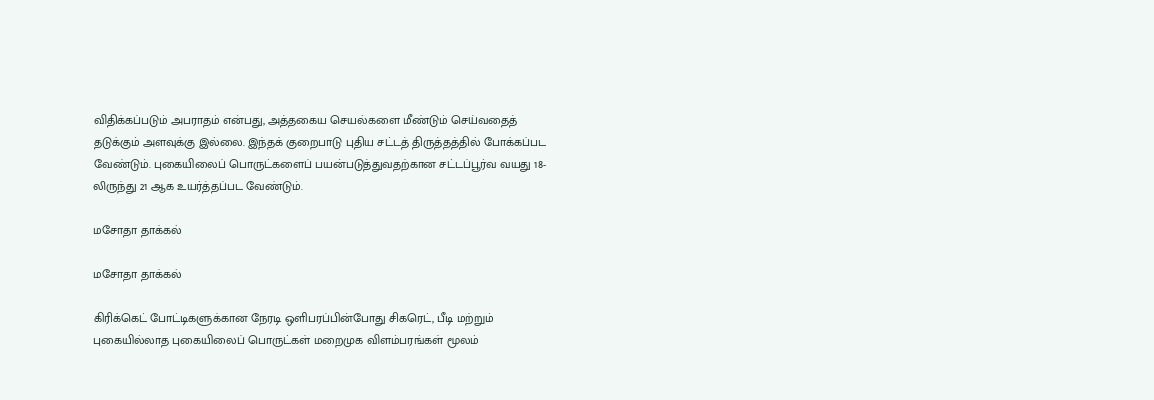விதிக்கப்படும் அபராதம் என்பது, அத்தகைய செயல்களை மீண்டும் செய்வதைத் தடுக்கும் அளவுக்கு இல்லை. இந்தக் குறைபாடு புதிய சட்டத் திருத்தத்தில் போக்கப்பட வேண்டும். புகையிலைப் பொருட்களைப் பயன்படுத்துவதற்கான சட்டப்பூர்வ வயது 18-லிருந்து 21 ஆக உயர்த்தப்பட வேண்டும்.

மசோதா தாக்கல்

மசோதா தாக்கல்

கிரிக்கெட் போட்டிகளுக்கான நேரடி ஒளிபரப்பின்போது சிகரெட், பீடி மற்றும் புகையில்லாத புகையிலைப் பொருட்கள் மறைமுக விளம்பரங்கள் மூலம்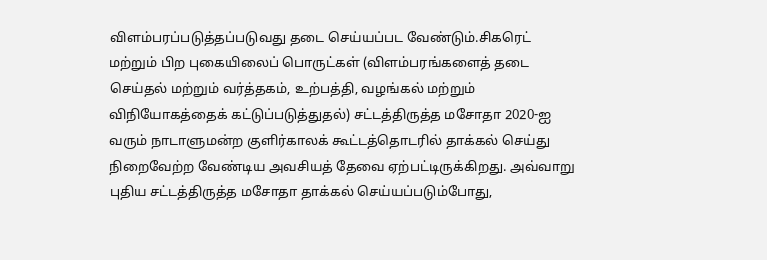விளம்பரப்படுத்தப்படுவது தடை செய்யப்பட வேண்டும்.சிகரெட் மற்றும் பிற புகையிலைப் பொருட்கள் (விளம்பரங்களைத் தடை செய்தல் மற்றும் வர்த்தகம், உற்பத்தி, வழங்கல் மற்றும் விநியோகத்தைக் கட்டுப்படுத்துதல்) சட்டத்திருத்த மசோதா 2020-ஐ வரும் நாடாளுமன்ற குளிர்காலக் கூட்டத்தொடரில் தாக்கல் செய்து நிறைவேற்ற வேண்டிய அவசியத் தேவை ஏற்பட்டிருக்கிறது. அவ்வாறு புதிய சட்டத்திருத்த மசோதா தாக்கல் செய்யப்படும்போது,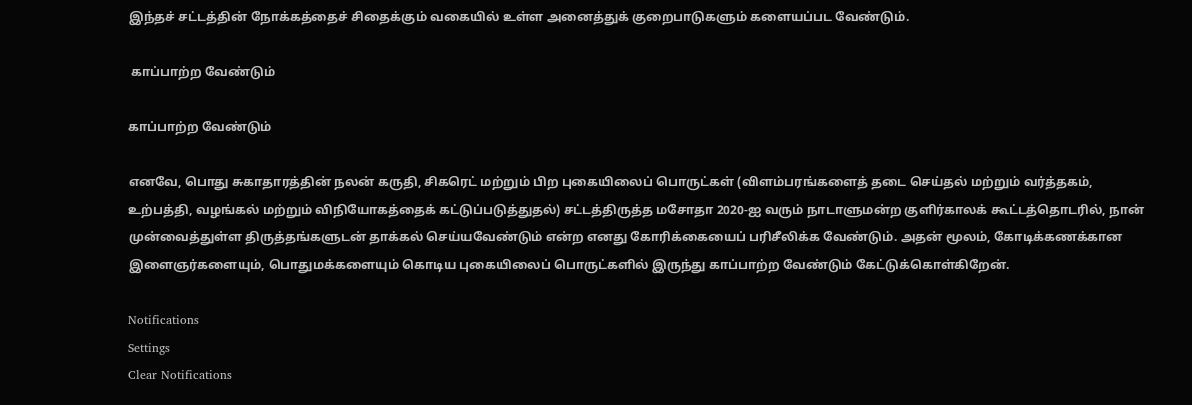இந்தச் சட்டத்தின் நோக்கத்தைச் சிதைக்கும் வகையில் உள்ள அனைத்துக் குறைபாடுகளும் களையப்பட வேண்டும்.

 காப்பாற்ற வேண்டும்

காப்பாற்ற வேண்டும்

எனவே, பொது சுகாதாரத்தின் நலன் கருதி, சிகரெட் மற்றும் பிற புகையிலைப் பொருட்கள் (விளம்பரங்களைத் தடை செய்தல் மற்றும் வர்த்தகம், உற்பத்தி, வழங்கல் மற்றும் விநியோகத்தைக் கட்டுப்படுத்துதல்) சட்டத்திருத்த மசோதா 2020-ஐ வரும் நாடாளுமன்ற குளிர்காலக் கூட்டத்தொடரில், நான் முன்வைத்துள்ள திருத்தங்களுடன் தாக்கல் செய்யவேண்டும் என்ற எனது கோரிக்கையைப் பரிசீலிக்க வேண்டும். அதன் மூலம், கோடிக்கணக்கான இளைஞர்களையும், பொதுமக்களையும் கொடிய புகையிலைப் பொருட்களில் இருந்து காப்பாற்ற வேண்டும் கேட்டுக்கொள்கிறேன்.

Notifications
Settings
Clear Notifications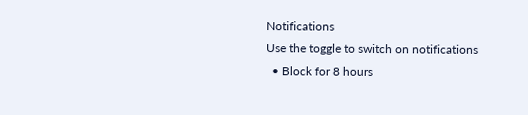Notifications
Use the toggle to switch on notifications
  • Block for 8 hours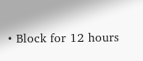• Block for 12 hours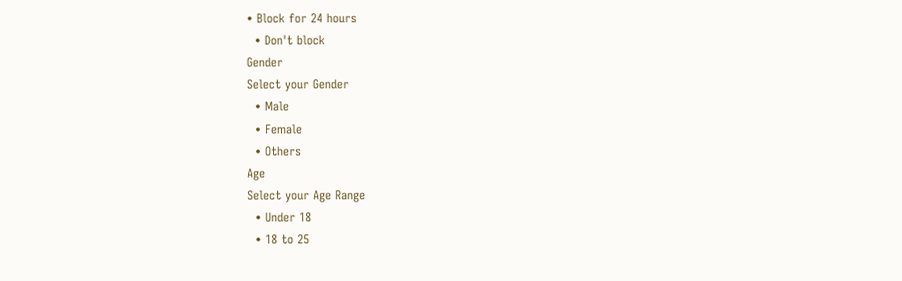• Block for 24 hours
  • Don't block
Gender
Select your Gender
  • Male
  • Female
  • Others
Age
Select your Age Range
  • Under 18
  • 18 to 25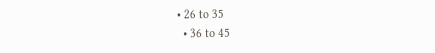• 26 to 35
  • 36 to 45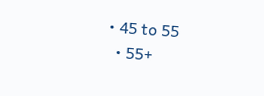• 45 to 55
  • 55+